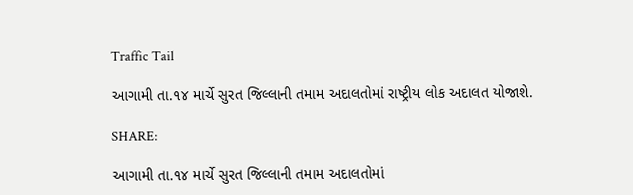Traffic Tail

આગામી તા.૧૪ માર્ચે સુરત જિલ્લાની તમામ અદાલતોમાં રાષ્ટ્રીય લોક અદાલત યોજાશે.

SHARE:

આગામી તા.૧૪ માર્ચે સુરત જિલ્લાની તમામ અદાલતોમાં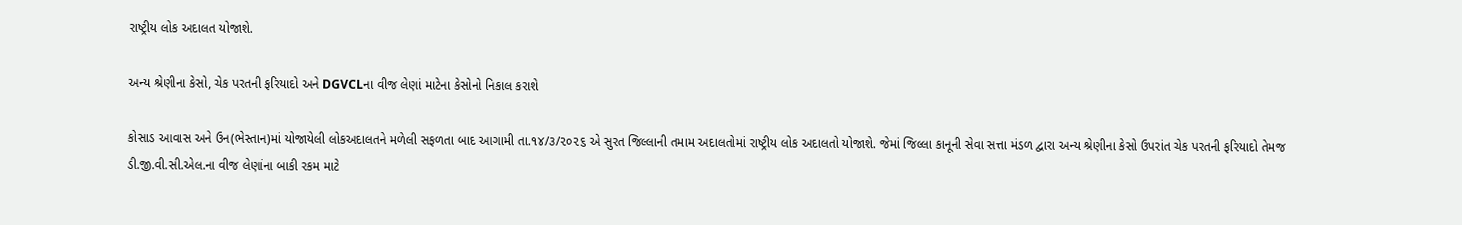રાષ્ટ્રીય લોક અદાલત યોજાશે.

અન્ય શ્રેણીના કેસો, ચેક પરતની ફરિયાદો અને DGVCLના વીજ લેણાં માટેના કેસોનો નિકાલ કરાશે

કોસાડ આવાસ અને ઉન(ભેસ્તાન)માં યોજાયેલી લોકઅદાલતને મળેલી સફળતા બાદ આગામી તા.૧૪/૩/૨૦૨૬ એ સુરત જિલ્લાની તમામ અદાલતોમાં રાષ્ટ્રીય લોક અદાલતો યોજાશે. જેમાં જિલ્લા કાનૂની સેવા સત્તા મંડળ દ્વારા અન્ય શ્રેણીના કેસો ઉપરાંત ચેક પરતની ફરિયાદો તેમજ ડી.જી.વી.સી.એલ.ના વીજ લેણાંના બાકી રકમ માટે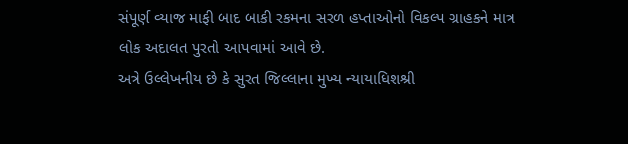સંપૂર્ણ વ્યાજ માફી બાદ બાકી રકમના સરળ હપ્તાઓનો વિકલ્પ ગ્રાહકને માત્ર લોક અદાલત પુરતો આપવામાં આવે છે.
અત્રે ઉલ્લેખનીય છે કે સુરત જિલ્લાના મુખ્ય ન્યાયાધિશશ્રી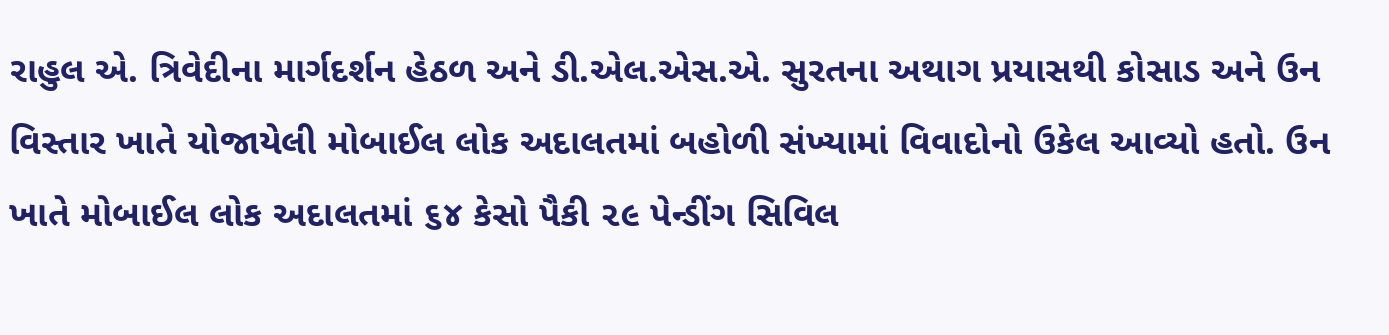રાહુલ એ. ત્રિવેદીના માર્ગદર્શન હેઠળ અને ડી.એલ.એસ.એ. સુરતના અથાગ પ્રયાસથી કોસાડ અને ઉન વિસ્તાર ખાતે યોજાયેલી મોબાઈલ લોક અદાલતમાં બહોળી સંખ્યામાં વિવાદોનો ઉકેલ આવ્યો હતો. ઉન ખાતે મોબાઈલ લોક અદાલતમાં ૬૪ કેસો પૈકી ૨૯ પેન્ડીંગ સિવિલ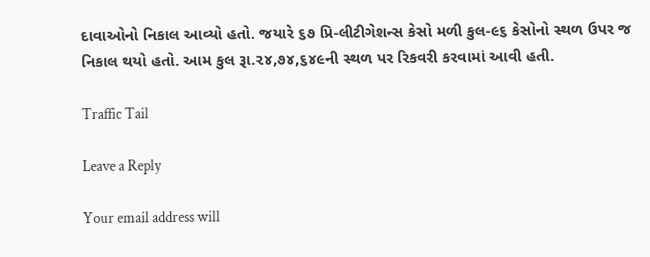દાવાઓનો નિકાલ આવ્યો હતો. જયારે ૬૭ પ્રિ-લીટીગેશન્સ કેસો મળી કુલ-૯૬ કેસોનો સ્થળ ઉપર જ નિકાલ થયો હતો. આમ કુલ રૂા.૨૪,૭૪,૬૪૯ની સ્થળ પર રિકવરી કરવામાં આવી હતી.

Traffic Tail

Leave a Reply

Your email address will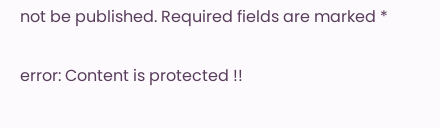not be published. Required fields are marked *

error: Content is protected !!